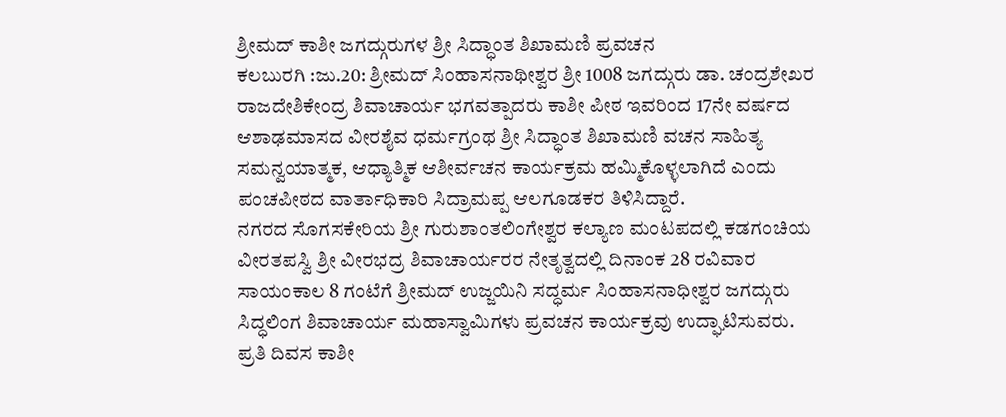ಶ್ರೀಮದ್ ಕಾಶೀ ಜಗದ್ಗುರುಗಳ ಶ್ರೀ ಸಿದ್ಧಾಂತ ಶಿಖಾಮಣಿ ಪ್ರವಚನ
ಕಲಬುರಗಿ :ಜು.20: ಶ್ರೀಮದ್ ಸಿಂಹಾಸನಾಥೀಶ್ವರ ಶ್ರೀ 1008 ಜಗದ್ಗುರು ಡಾ. ಚಂದ್ರಶೇಖರ ರಾಜದೇಶಿಕೇಂದ್ರ ಶಿವಾಚಾರ್ಯ ಭಗವತ್ಪಾದರು ಕಾಶೀ ಪೀಠ ಇವರಿಂದ 17ನೇ ವರ್ಷದ ಆಶಾಢಮಾಸದ ವೀರಶೈವ ಧರ್ಮಗ್ರಂಥ ಶ್ರೀ ಸಿದ್ಧಾಂತ ಶಿಖಾಮಣಿ ವಚನ ಸಾಹಿತ್ಯ ಸಮನ್ವಯಾತ್ಮಕ, ಆಧ್ಯಾತ್ಮಿಕ ಆಶೀರ್ವಚನ ಕಾರ್ಯಕ್ರಮ ಹಮ್ಮಿಕೊಳ್ಳಲಾಗಿದೆ ಎಂದು ಪಂಚಪೀಠದ ವಾರ್ತಾಧಿಕಾರಿ ಸಿದ್ರಾಮಪ್ಪ ಆಲಗೂಡಕರ ತಿಳಿಸಿದ್ದಾರೆ.
ನಗರದ ಸೊಗಸಕೇರಿಯ ಶ್ರೀ ಗುರುಶಾಂತಲಿಂಗೇಶ್ವರ ಕಲ್ಯಾಣ ಮಂಟಪದಲ್ಲಿ ಕಡಗಂಚಿಯ ವೀರತಪಸ್ವಿ ಶ್ರೀ ವೀರಭದ್ರ ಶಿವಾಚಾರ್ಯರರ ನೇತೃತ್ವದಲ್ಲಿ ದಿನಾಂಕ 28 ರವಿವಾರ ಸಾಯಂಕಾಲ 8 ಗಂಟೆಗೆ ಶ್ರೀಮದ್ ಉಜ್ಜಯಿನಿ ಸದ್ಧರ್ಮ ಸಿಂಹಾಸನಾಧೀಶ್ವರ ಜಗದ್ಗುರು ಸಿದ್ಧಲಿಂಗ ಶಿವಾಚಾರ್ಯ ಮಹಾಸ್ವಾಮಿಗಳು ಪ್ರವಚನ ಕಾರ್ಯಕ್ರವು ಉದ್ಘಾಟಿಸುವರು.
ಪ್ರತಿ ದಿವಸ ಕಾಶೀ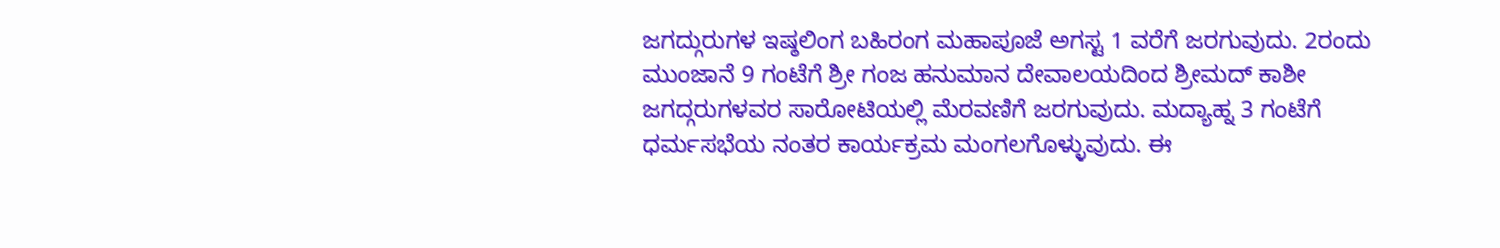ಜಗದ್ಗುರುಗಳ ಇಷ್ಠಲಿಂಗ ಬಹಿರಂಗ ಮಹಾಪೂಜೆ ಅಗಸ್ಟ 1 ವರೆಗೆ ಜರಗುವುದು. 2ರಂದು ಮುಂಜಾನೆ 9 ಗಂಟೆಗೆ ಶ್ರೀ ಗಂಜ ಹನುಮಾನ ದೇವಾಲಯದಿಂದ ಶ್ರೀಮದ್ ಕಾಶೀ ಜಗದ್ಗರುಗಳವರ ಸಾರೋಟಿಯಲ್ಲಿ ಮೆರವಣಿಗೆ ಜರಗುವುದು. ಮದ್ಯಾಹ್ನ 3 ಗಂಟೆಗೆ ಧರ್ಮಸಭೆಯ ನಂತರ ಕಾರ್ಯಕ್ರಮ ಮಂಗಲಗೊಳ್ಳುವುದು. ಈ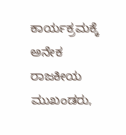ಕಾರ್ಯಕ್ರಮಕ್ಕೆ ಅನೇಕ ರಾಜಕೀಯ ಮುಖಂಡರು,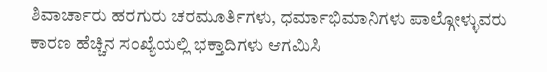ಶಿವಾರ್ಚಾರು ಹರಗುರು ಚರಮೂರ್ತಿಗಳು, ಧರ್ಮಾಭಿಮಾನಿಗಳು ಪಾಲ್ಗೋಳ್ಳುವರು ಕಾರಣ ಹೆಚ್ಚಿನ ಸಂಖ್ಯೆಯಲ್ಲಿ ಭಕ್ತಾದಿಗಳು ಆಗಮಿಸಿ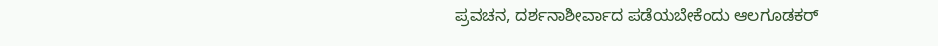ಪ್ರವಚನ, ದರ್ಶನಾಶೀರ್ವಾದ ಪಡೆಯಬೇಕೆಂದು ಆಲಗೂಡಕರ್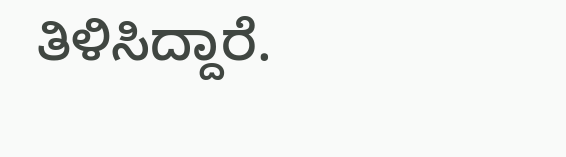ತಿಳಿಸಿದ್ದಾರೆ.